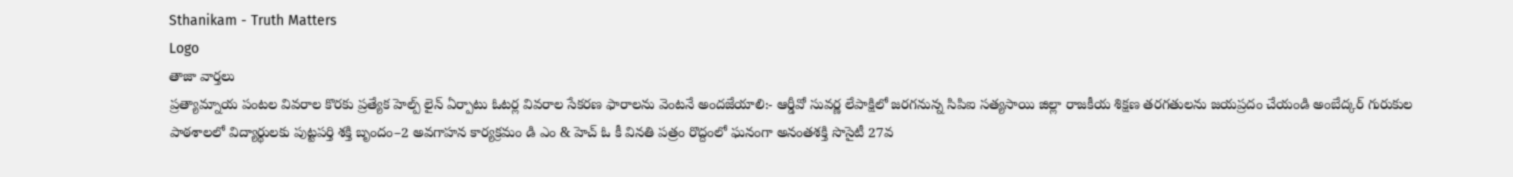Sthanikam - Truth Matters
Logo
తాజా వార్తలు
ప్రత్యామ్నాయ పంటల వివరాల కొరకు ప్రత్యేక హెల్ప్ లైన్ ఏర్పాటు ఓటర్ల వివరాల సేకరణ ఫారాలను వెంటనే అందజేయాలి:- ఆర్డీవో సువర్ణ లేపాక్షిలో జరగనున్న సిపిఐ సత్యసాయి జిల్లా రాజకీయ శిక్షణ తరగతులను జయప్రదం చేయండి అంబేద్కర్ గురుకుల పాఠశాలలో విద్యార్థులకు పుట్టపర్తి శక్తి బృందం–2 అవగాహన కార్యక్రమం డి ఎం & హెచ్ ఓ కీ వినతి పత్రం రొద్దంలో ఘనంగా అనంతశక్తి సొసైటీ 27వ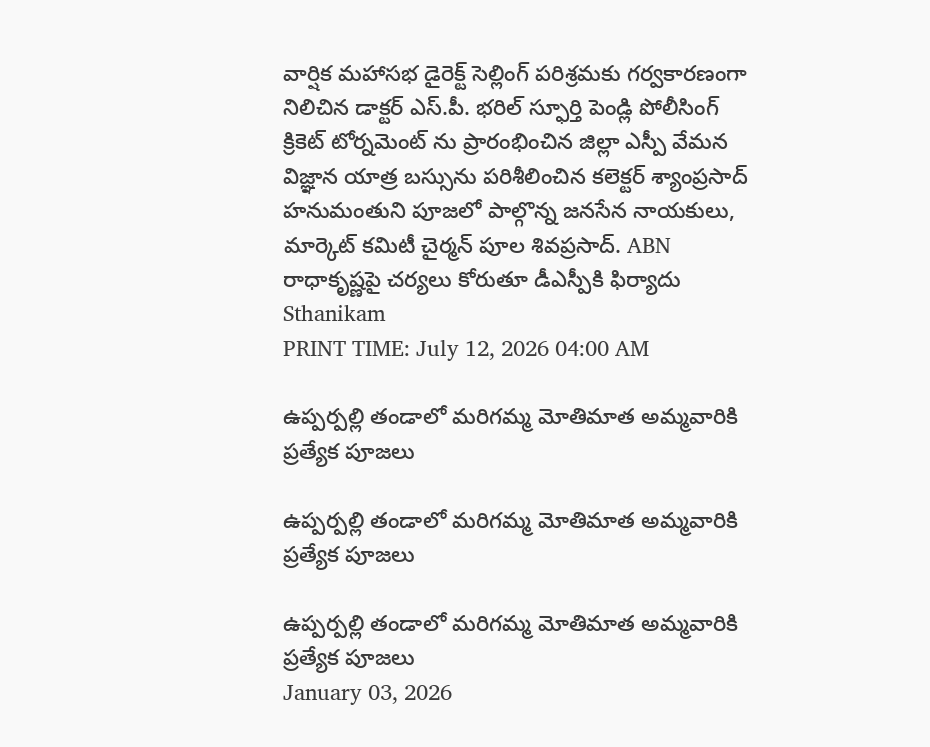వార్షిక మహాసభ డైరెక్ట్ సెల్లింగ్ పరిశ్రమకు గర్వకారణంగా నిలిచిన డాక్టర్ ఎస్.పీ. భరిల్ స్ఫూర్తి పెండ్లి పోలీసింగ్ క్రికెట్ టోర్నమెంట్ ను ప్రారంభించిన జిల్లా ఎస్పీ వేమన విజ్ఞాన యాత్ర బస్సును పరిశీలించిన కలెక్టర్ శ్యాంప్రసాద్ హనుమంతుని పూజలో పాల్గొన్న జనసేన నాయకులు, మార్కెట్ కమిటీ చైర్మన్ పూల శివప్రసాద్. ABN రాధాకృష్ణపై చర్యలు కోరుతూ డీఎస్పీకి ఫిర్యాదు
Sthanikam
PRINT TIME: July 12, 2026 04:00 AM

ఉప్పర్పల్లి తండాలో మరిగమ్మ మోతిమాత అమ్మవారికి ప్రత్యేక పూజలు

ఉప్పర్పల్లి తండాలో మరిగమ్మ మోతిమాత అమ్మవారికి ప్రత్యేక పూజలు

ఉప్పర్పల్లి తండాలో మరిగమ్మ మోతిమాత అమ్మవారికి ప్రత్యేక పూజలు
January 03, 2026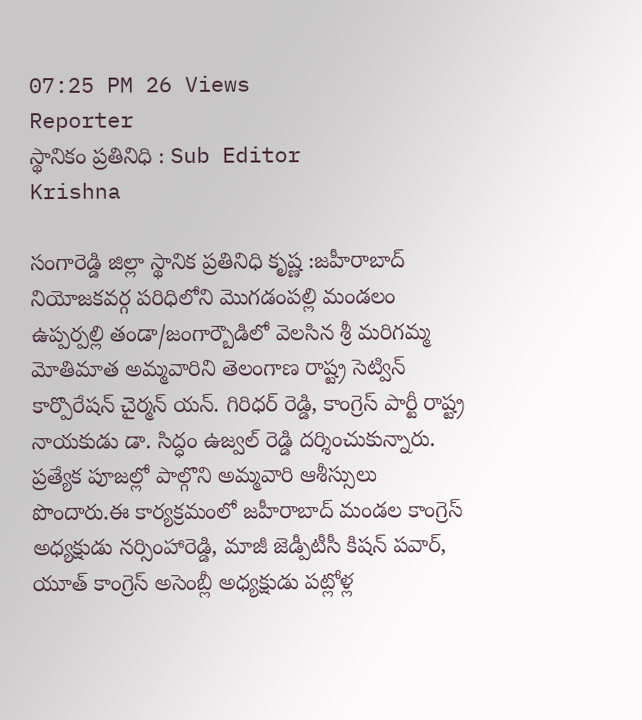07:25 PM 26 Views
Reporter
స్థానికం ప్రతినిధి : Sub Editor
Krishna

సంగారెడ్డి జిల్లా స్థానిక ప్రతినిధి కృష్ణ :జహీరాబాద్ నియోజకవర్గ పరిధిలోని మొగడంపల్లి మండలం ఉప్పర్పల్లి తండా/జంగార్బౌడిలో వెలసిన శ్రీ మరిగమ్మ మోతిమాత అమ్మవారిని తెలంగాణ రాష్ట్ర సెట్విన్ కార్పొరేషన్ చైర్మన్ యన్. గిరిధర్ రెడ్డి, కాంగ్రెస్ పార్టీ రాష్ట్ర నాయకుడు డా. సిద్ధం ఉజ్వల్ రెడ్డి దర్శించుకున్నారు. ప్రత్యేక పూజల్లో పాల్గొని అమ్మవారి ఆశీస్సులు పొందారు.ఈ కార్యక్రమంలో జహీరాబాద్ మండల కాంగ్రెస్ అధ్యక్షుడు నర్సింహారెడ్డి, మాజీ జెడ్పీటీసీ కిషన్ పవార్, యూత్ కాంగ్రెస్ అసెంబ్లీ అధ్యక్షుడు పట్లోళ్ల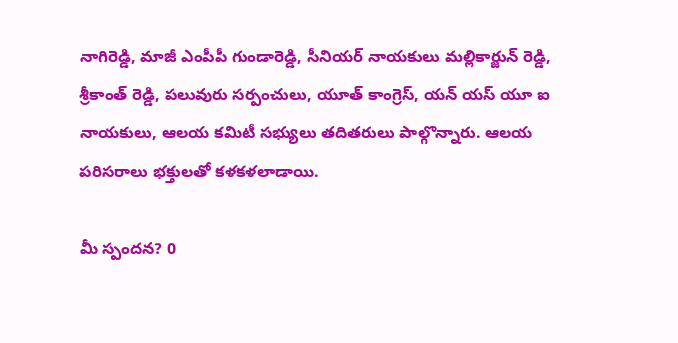నాగిరెడ్డి, మాజీ ఎంపీపీ గుండారెడ్డి, సీనియర్ నాయకులు మల్లికార్జున్ రెడ్డి, శ్రీకాంత్ రెడ్డి, పలువురు సర్పంచులు, యూత్ కాంగ్రెస్, యన్ యస్ యూ ఐ నాయకులు, ఆలయ కమిటీ సభ్యులు తదితరులు పాల్గొన్నారు. ఆలయ పరిసరాలు భక్తులతో కళకళలాడాయి.

మీ స్పందన? 0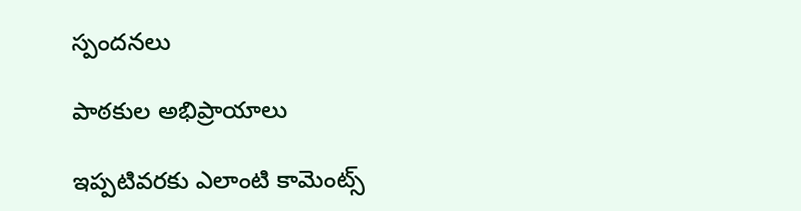స్పందనలు

పాఠకుల అభిప్రాయాలు

ఇప్పటివరకు ఎలాంటి కామెంట్స్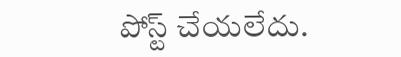పోస్ట్ చేయలేదు.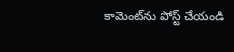కామెంట్‌ను పోస్ట్ చేయండి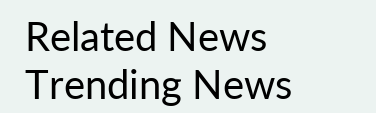Related News
Trending News